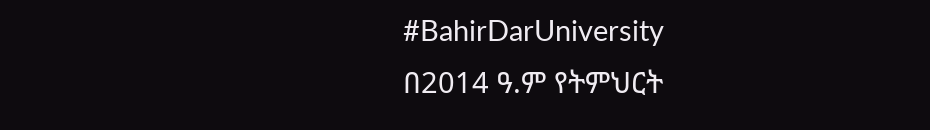#BahirDarUniversity
በ2014 ዓ.ም የትምህርት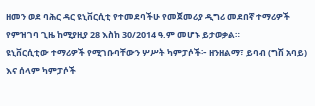ዘመን ወደ ባሕር ዳር ዩኒቨርሲቲ የተመደባችሁ የመጀመሪያ ዲግሪ መደበኛ ተማሪዎች የምዝገባ ጊዜ ከሚያዚያ 28 እስከ 30/2014 ዓ.ም መሆኑ ይታወቃል።
ዩኒቨርሲቲው ተማሪዎች የሚገቡባቸውን ሦሥት ካምፓሶች፦ ዘንዘልማ፣ ይባብ (ግሽ አባይ) እና ሰላም ካምፓሶች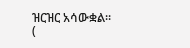ዝርዝር አሳውቋል።
(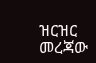ዝርዝር መረጃው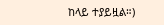ከላይ ተያይዟል።)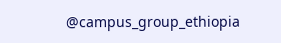@campus_group_ethiopia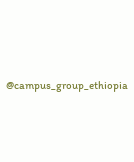@campus_group_ethiopia